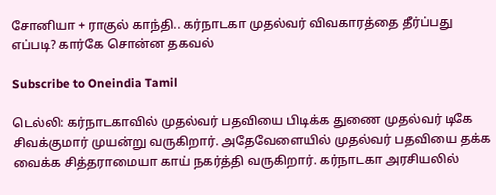சோனியா + ராகுல் காந்தி.. கர்நாடகா முதல்வர் விவகாரத்தை தீர்ப்பது எப்படி? கார்கே சொன்ன தகவல்

Subscribe to Oneindia Tamil

டெல்லி: கர்நாடகாவில் முதல்வர் பதவியை பிடிக்க துணை முதல்வர் டிகே சிவக்குமார் முயன்று வருகிறார். அதேவேளையில் முதல்வர் பதவியை தக்க வைக்க சித்தராமையா காய் நகர்த்தி வருகிறார். கர்நாடகா அரசியலில்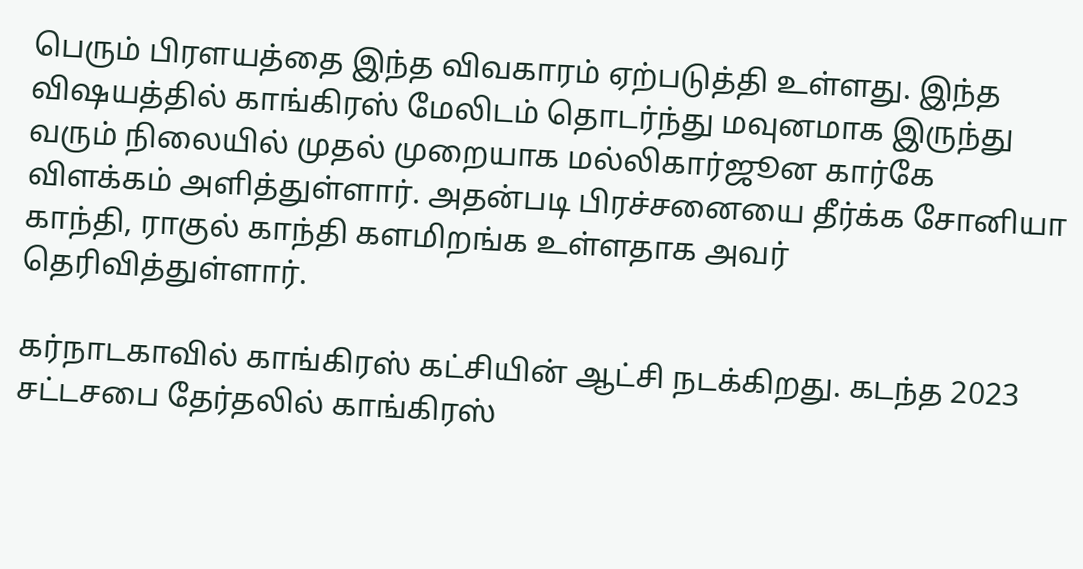பெரும் பிரளயத்தை இந்த விவகாரம் ஏற்படுத்தி உள்ளது. இந்த விஷயத்தில் காங்கிரஸ் மேலிடம் தொடர்ந்து மவுனமாக இருந்து வரும் நிலையில் முதல் முறையாக மல்லிகார்ஜூன கார்கே விளக்கம் அளித்துள்ளார். அதன்படி பிரச்சனையை தீர்க்க சோனியா காந்தி, ராகுல் காந்தி களமிறங்க உள்ளதாக அவர் தெரிவித்துள்ளார்.

கர்நாடகாவில் காங்கிரஸ் கட்சியின் ஆட்சி நடக்கிறது. கடந்த 2023 சட்டசபை தேர்தலில் காங்கிரஸ்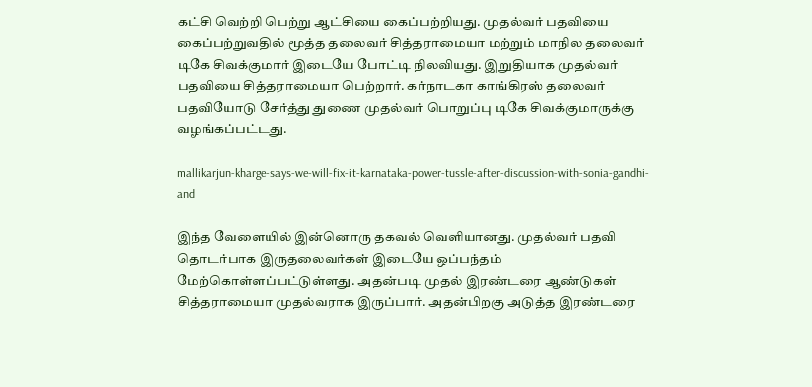கட்சி வெற்றி பெற்று ஆட்சியை கைப்பற்றியது. முதல்வர் பதவியை கைப்பற்றுவதில் மூத்த தலைவர் சித்தராமையா மற்றும் மாநில தலைவர் டிகே சிவக்குமார் இடையே போட்டி நிலவியது. இறுதியாக முதல்வர் பதவியை சித்தராமையா பெற்றார். கர்நாடகா காங்கிரஸ் தலைவர் பதவியோடு சேர்த்து துணை முதல்வர் பொறுப்பு டிகே சிவக்குமாருக்கு வழங்கப்பட்டது.

mallikarjun-kharge-says-we-will-fix-it-karnataka-power-tussle-after-discussion-with-sonia-gandhi-and

இந்த வேளையில் இன்னொரு தகவல் வெளியானது. முதல்வர் பதவி தொடர்பாக இருதலைவர்கள் இடையே ஒப்பந்தம் மேற்கொள்ளப்பட்டுள்ளது. அதன்படி முதல் இரண்டரை ஆண்டுகள் சித்தராமையா முதல்வராக இருப்பார். அதன்பிறகு அடுத்த இரண்டரை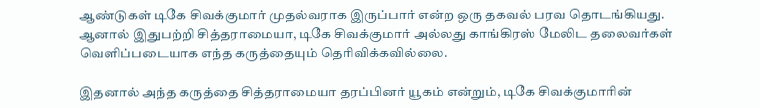ஆண்டுகள் டிகே சிவக்குமார் முதல்வராக இருப்பார் என்ற ஒரு தகவல் பரவ தொடங்கியது. ஆனால் இதுபற்றி சித்தராமையா, டிகே சிவக்குமார் அல்லது காங்கிரஸ் மேலிட தலைவர்கள் வெளிப்படையாக எந்த கருத்தையும் தெரிவிக்கவில்லை.

இதனால் அந்த கருத்தை சித்தராமையா தரப்பினர் யூகம் என்றும், டிகே சிவக்குமாரின்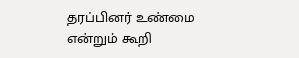தரப்பினர் உண்மை என்றும் கூறி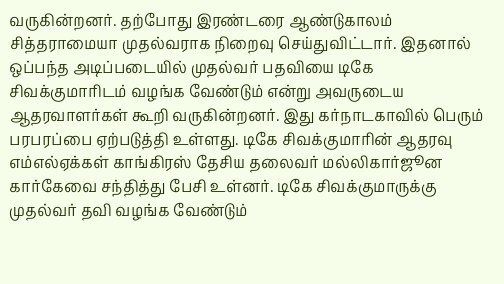வருகின்றனர். தற்போது இரண்டரை ஆண்டுகாலம் சித்தராமையா முதல்வராக நிறைவு செய்துவிட்டார். இதனால் ஒப்பந்த அடிப்படையில் முதல்வர் பதவியை டிகே சிவக்குமாரிடம் வழங்க வேண்டும் என்று அவருடைய ஆதரவாளர்கள் கூறி வருகின்றனர். இது கர்நாடகாவில் பெரும் பரபரப்பை ஏற்படுத்தி உள்ளது. டிகே சிவக்குமாரின் ஆதரவு எம்எல்ஏக்கள் காங்கிரஸ் தேசிய தலைவர் மல்லிகார்ஜூன கார்கேவை சந்தித்து பேசி உள்னர். டிகே சிவக்குமாருக்கு முதல்வர் தவி வழங்க வேண்டும்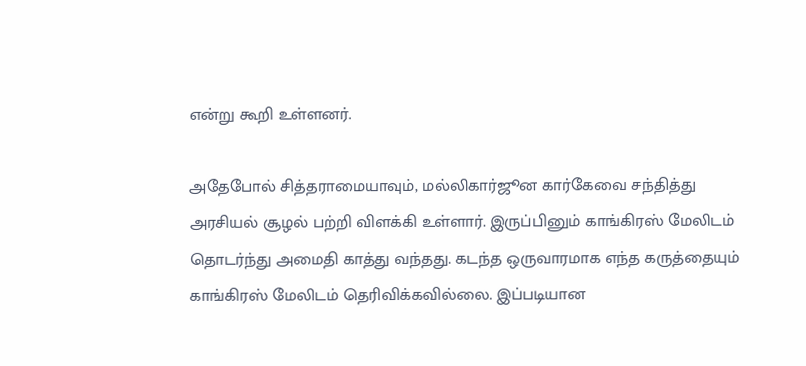என்று கூறி உள்ளனர்.

அதேபோல் சித்தராமையாவும், மல்லிகார்ஜூன கார்கேவை சந்தித்து அரசியல் சூழல் பற்றி விளக்கி உள்ளார். இருப்பினும் காங்கிரஸ் மேலிடம் தொடர்ந்து அமைதி காத்து வந்தது. கடந்த ஒருவாரமாக எந்த கருத்தையும் காங்கிரஸ் மேலிடம் தெரிவிக்கவில்லை. இப்படியான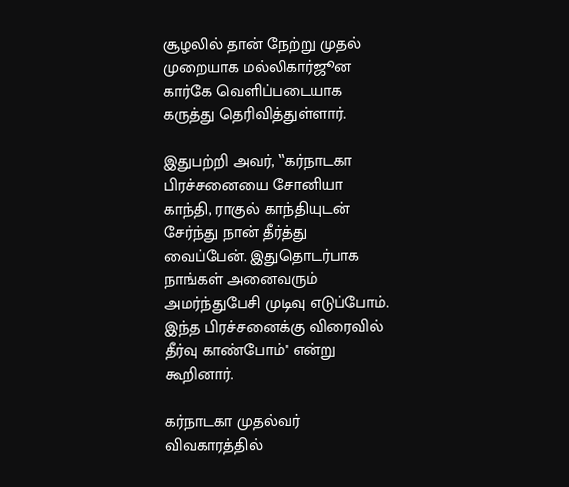சூழலில் தான் நேற்று முதல் முறையாக மல்லிகார்ஜூன கார்கே வெளிப்படையாக கருத்து தெரிவித்துள்ளார்.

இதுபற்றி அவர், ‛‛கர்நாடகா பிரச்சனையை சோனியா காந்தி, ராகுல் காந்தியுடன் சேர்ந்து நான் தீர்த்து வைப்பேன். இதுதொடர்பாக நாங்கள் அனைவரும் அமர்ந்துபேசி முடிவு எடுப்போம். இந்த பிரச்சனைக்கு விரைவில் தீர்வு காண்போம்'' என்று கூறினார்.

கர்நாடகா முதல்வர் விவகாரத்தில்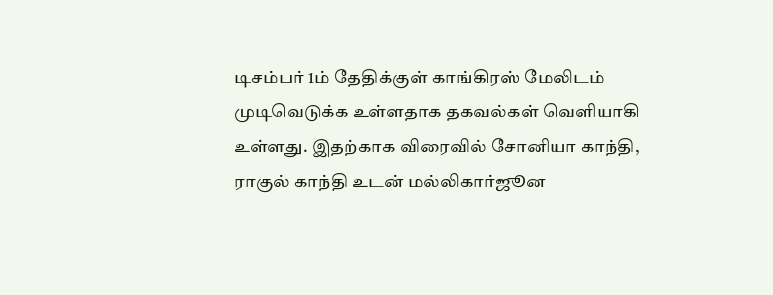டிசம்பர் 1ம் தேதிக்குள் காங்கிரஸ் மேலிடம் முடிவெடுக்க உள்ளதாக தகவல்கள் வெளியாகி உள்ளது. இதற்காக விரைவில் சோனியா காந்தி, ராகுல் காந்தி உடன் மல்லிகார்ஜூன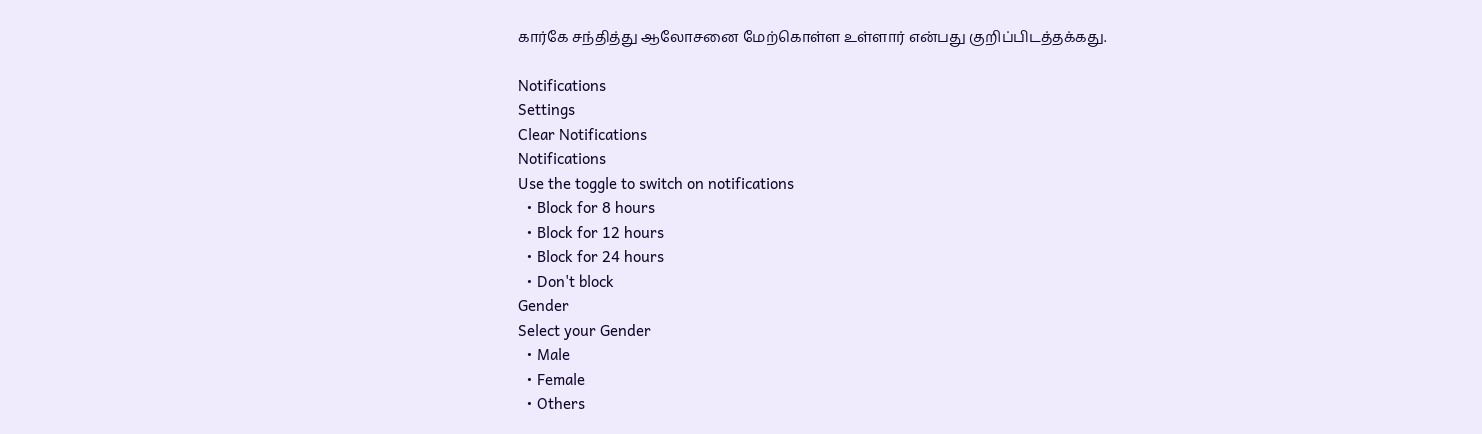கார்கே சந்தித்து ஆலோசனை மேற்கொள்ள உள்ளார் என்பது குறிப்பிடத்தக்கது.

Notifications
Settings
Clear Notifications
Notifications
Use the toggle to switch on notifications
  • Block for 8 hours
  • Block for 12 hours
  • Block for 24 hours
  • Don't block
Gender
Select your Gender
  • Male
  • Female
  • Others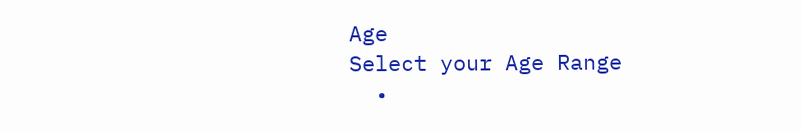Age
Select your Age Range
  •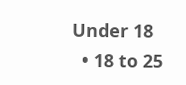Under 18
  • 18 to 25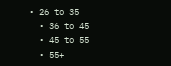• 26 to 35
  • 36 to 45
  • 45 to 55
  • 55+